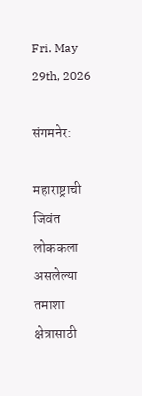Fri. May 29th, 2026

संगमनेर:

महाराष्ट्राची जिवंत लोककला असलेल्या तमाशा क्षेत्रासाठी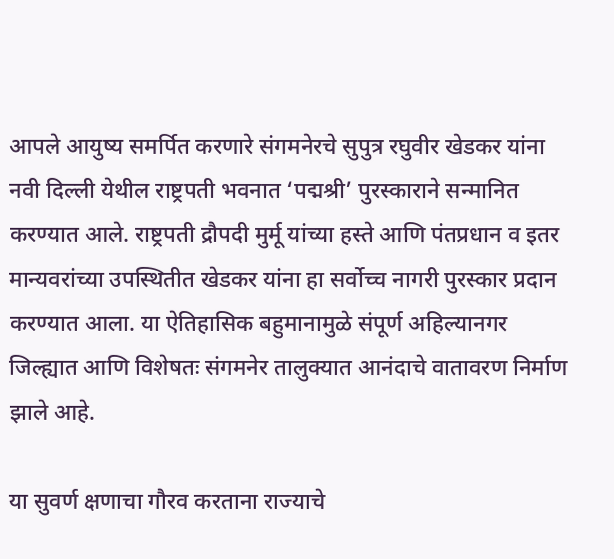आपले आयुष्य समर्पित करणारे संगमनेरचे सुपुत्र रघुवीर खेडकर यांना नवी दिल्ली येथील राष्ट्रपती भवनात ‘पद्मश्री’ पुरस्काराने सन्मानित करण्यात आले. राष्ट्रपती द्रौपदी मुर्मू यांच्या हस्ते आणि पंतप्रधान व इतर मान्यवरांच्या उपस्थितीत खेडकर यांना हा सर्वोच्च नागरी पुरस्कार प्रदान करण्यात आला. या ऐतिहासिक बहुमानामुळे संपूर्ण अहिल्यानगर जिल्ह्यात आणि विशेषतः संगमनेर तालुक्यात आनंदाचे वातावरण निर्माण झाले आहे.

या सुवर्ण क्षणाचा गौरव करताना राज्याचे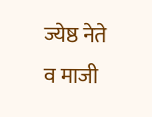ज्येष्ठ नेते व माजी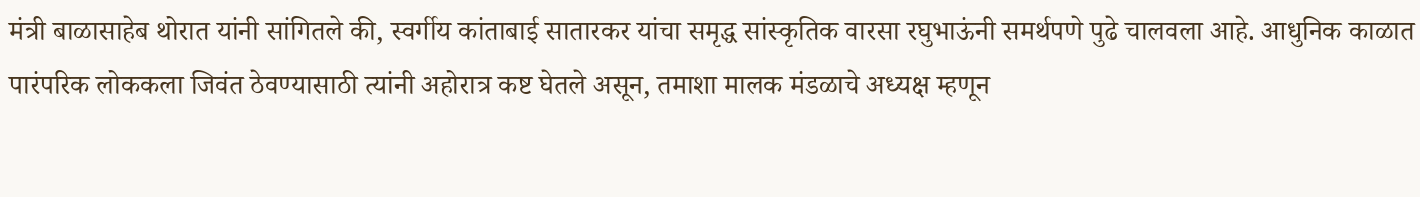मंत्री बाळासाहेब थोरात यांनी सांगितले की, स्वर्गीय कांताबाई सातारकर यांचा समृद्ध सांस्कृतिक वारसा रघुभाऊंनी समर्थपणे पुढे चालवला आहे. आधुनिक काळात पारंपरिक लोककला जिवंत ठेवण्यासाठी त्यांनी अहोरात्र कष्ट घेतले असून, तमाशा मालक मंडळाचे अध्यक्ष म्हणून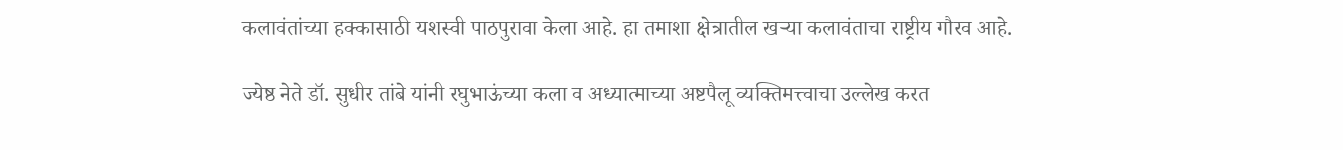कलावंतांच्या हक्कासाठी यशस्वी पाठपुरावा केला आहे. हा तमाशा क्षेत्रातील खऱ्या कलावंताचा राष्ट्रीय गौरव आहे.

ज्येष्ठ नेते डॉ. सुधीर तांबे यांनी रघुभाऊंच्या कला व अध्यात्माच्या अष्टपैलू व्यक्तिमत्त्वाचा उल्लेख करत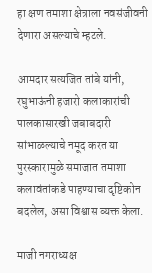हा क्षण तमाशा क्षेत्राला नवसंजीवनी देणारा असल्याचे म्हटले.

आमदार सत्यजित तांबे यांनी, रघुभाऊंनी हजारो कलाकारांची पालकासारखी जबाबदारी सांभाळल्याचे नमूद करत या पुरस्कारामुळे समाजात तमाशा कलावंतांकडे पाहण्याचा दृष्टिकोन बदलेल, असा विश्वास व्यक्त केला.

माजी नगराध्यक्ष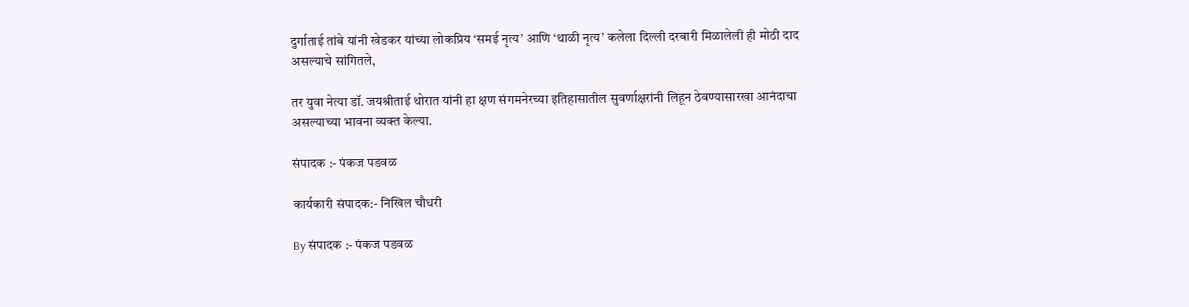दुर्गाताई तांबे यांनी खेडकर यांच्या लोकप्रिय ‘समई नृत्य’ आणि ‘थाळी नृत्य’ कलेला दिल्ली दरबारी मिळालेली ही मोठी दाद असल्याचे सांगितले,

तर युवा नेत्या डॉ. जयश्रीताई थोरात यांनी हा क्षण संगमनेरच्या इतिहासातील सुवर्णाक्षरांनी लिहून ठेवण्यासारखा आनंदाचा असल्याच्या भावना व्यक्त केल्या.

संपादक :- पंकज पडवळ

कार्यकारी संपादक:- निखिल चौधरी

By संपादक :- पंकज पडवळ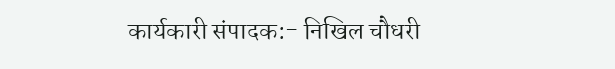कार्यकारी संपादक:- निखिल चौधरी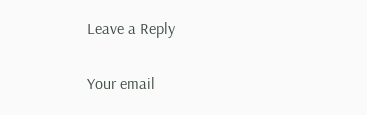Leave a Reply

Your email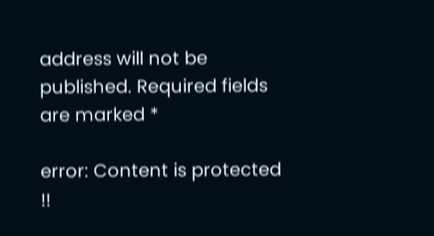address will not be published. Required fields are marked *

error: Content is protected !!